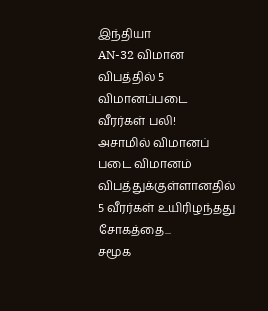இந்தியா
AN-32 விமான விபத்தில் 5 விமானப்படை வீரர்கள் பலி!
அசாமில் விமானப் படை விமானம் விபத்துக்குள்ளானதில் 5 வீரர்கள் உயிரிழந்தது சோகத்தை...
சமூக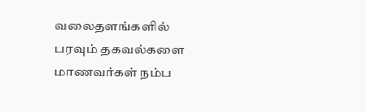வலைதளங்களில் பரவும் தகவல்களை மாணவர்கள் நம்ப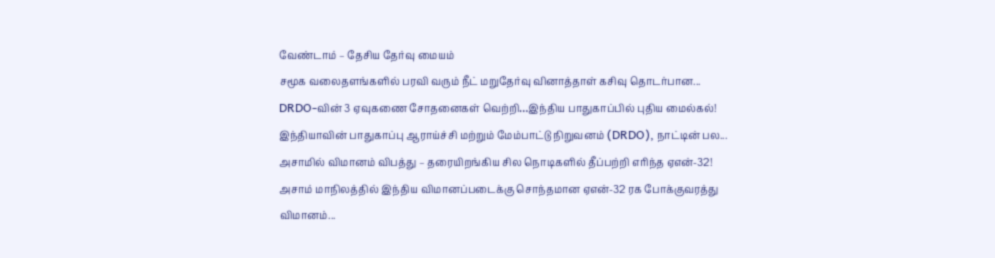வேண்டாம் – தேசிய தேர்வு மையம்
சமூக வலைதளங்களில் பரவி வரும் நீட் மறுதேர்வு வினாத்தாள் கசிவு தொடர்பான...
DRDO-வின் 3 ஏவுகணை சோதனைகள் வெற்றி…இந்திய பாதுகாப்பில் புதிய மைல்கல்!
இந்தியாவின் பாதுகாப்பு ஆராய்ச்சி மற்றும் மேம்பாட்டு நிறுவனம் (DRDO), நாட்டின் பல...
அசாமில் விமானம் விபத்து – தரையிறங்கிய சில நொடிகளில் தீப்பற்றி எரிந்த ஏஎன்-32!
அசாம் மாநிலத்தில் இந்திய விமானப்படைக்கு சொந்தமான ஏஎன்-32 ரக போக்குவரத்து விமானம்...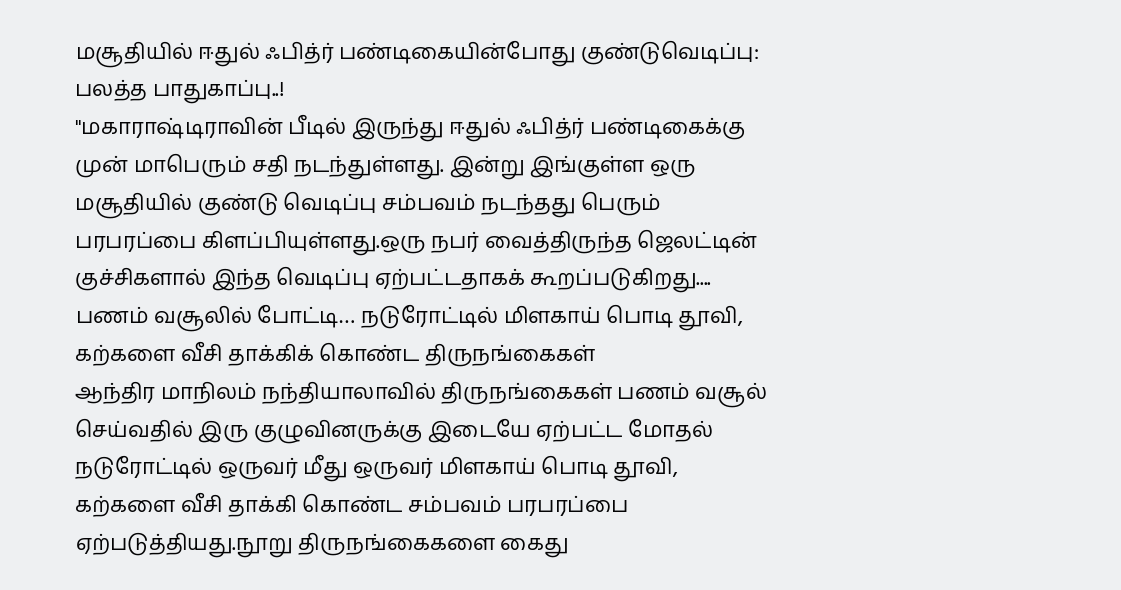மசூதியில் ஈதுல் ஃபித்ர் பண்டிகையின்போது குண்டுவெடிப்பு: பலத்த பாதுகாப்பு..!
"மகாராஷ்டிராவின் பீடில் இருந்து ஈதுல் ஃபித்ர் பண்டிகைக்கு முன் மாபெரும் சதி நடந்துள்ளது. இன்று இங்குள்ள ஒரு மசூதியில் குண்டு வெடிப்பு சம்பவம் நடந்தது பெரும் பரபரப்பை கிளப்பியுள்ளது.ஒரு நபர் வைத்திருந்த ஜெலட்டின் குச்சிகளால் இந்த வெடிப்பு ஏற்பட்டதாகக் கூறப்படுகிறது....
பணம் வசூலில் போட்டி… நடுரோட்டில் மிளகாய் பொடி தூவி, கற்களை வீசி தாக்கிக் கொண்ட திருநங்கைகள்
ஆந்திர மாநிலம் நந்தியாலாவில் திருநங்கைகள் பணம் வசூல் செய்வதில் இரு குழுவினருக்கு இடையே ஏற்பட்ட மோதல் நடுரோட்டில் ஒருவர் மீது ஒருவர் மிளகாய் பொடி தூவி, கற்களை வீசி தாக்கி கொண்ட சம்பவம் பரபரப்பை ஏற்படுத்தியது.நூறு திருநங்கைகளை கைது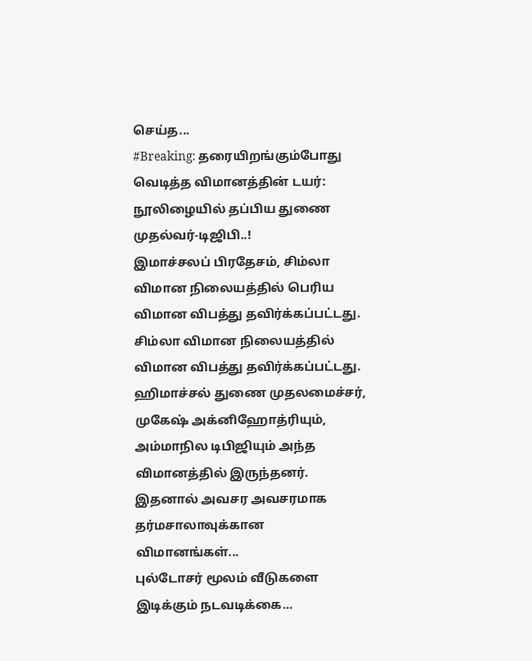செய்த...
#Breaking: தரையிறங்கும்போது வெடித்த விமானத்தின் டயர்: நூலிழையில் தப்பிய துணை முதல்வர்-டிஜிபி..!
இமாச்சலப் பிரதேசம், சிம்லா விமான நிலையத்தில் பெரிய விமான விபத்து தவிர்க்கப்பட்டது.
சிம்லா விமான நிலையத்தில் விமான விபத்து தவிர்க்கப்பட்டது. ஹிமாச்சல் துணை முதலமைச்சர், முகேஷ் அக்னிஹோத்ரியும், அம்மாநில டிபிஜியும் அந்த விமானத்தில் இருந்தனர். இதனால் அவசர அவசரமாக தர்மசாலாவுக்கான விமானங்கள்...
புல்டோசர் மூலம் வீடுகளை இடிக்கும் நடவடிக்கை…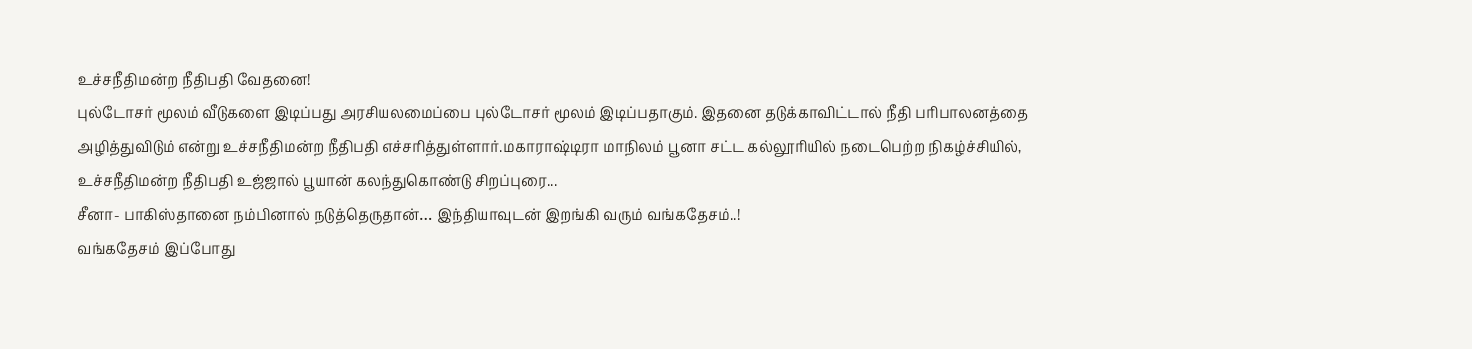உச்சநீதிமன்ற நீதிபதி வேதனை!
புல்டோசர் மூலம் வீடுகளை இடிப்பது அரசியலமைப்பை புல்டோசர் மூலம் இடிப்பதாகும். இதனை தடுக்காவிட்டால் நீதி பரிபாலனத்தை அழித்துவிடும் என்று உச்சநீதிமன்ற நீதிபதி எச்சரித்துள்ளார்.மகாராஷ்டிரா மாநிலம் பூனா சட்ட கல்லூரியில் நடைபெற்ற நிகழ்ச்சியில், உச்சநீதிமன்ற நீதிபதி உஜ்ஜால் பூயான் கலந்துகொண்டு சிறப்புரை...
சீனா- பாகிஸ்தானை நம்பினால் நடுத்தெருதான்… இந்தியாவுடன் இறங்கி வரும் வங்கதேசம்..!
வங்கதேசம் இப்போது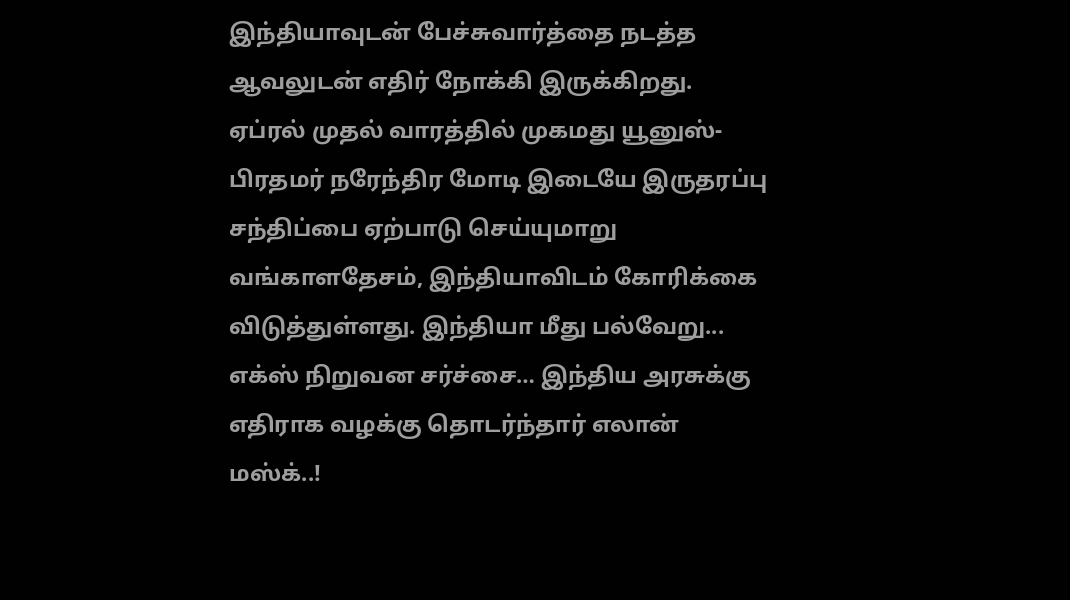இந்தியாவுடன் பேச்சுவார்த்தை நடத்த ஆவலுடன் எதிர் நோக்கி இருக்கிறது. ஏப்ரல் முதல் வாரத்தில் முகமது யூனுஸ்- பிரதமர் நரேந்திர மோடி இடையே இருதரப்பு சந்திப்பை ஏற்பாடு செய்யுமாறு வங்காளதேசம், இந்தியாவிடம் கோரிக்கை விடுத்துள்ளது. இந்தியா மீது பல்வேறு...
எக்ஸ் நிறுவன சர்ச்சை… இந்திய அரசுக்கு எதிராக வழக்கு தொடர்ந்தார் எலான் மஸ்க்..!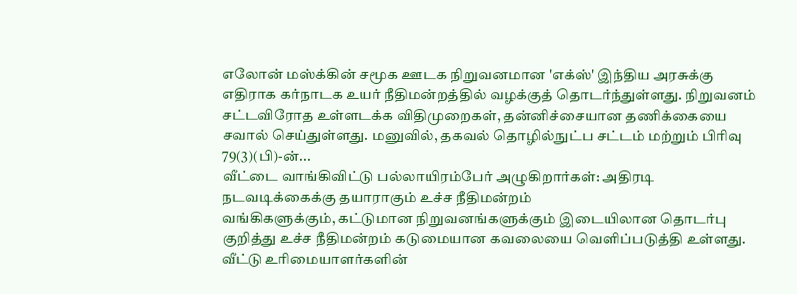எலோன் மஸ்க்கின் சமூக ஊடக நிறுவனமான 'எக்ஸ்' இந்திய அரசுக்கு எதிராக கர்நாடக உயர் நீதிமன்றத்தில் வழக்குத் தொடர்ந்துள்ளது. நிறுவனம் சட்டவிரோத உள்ளடக்க விதிமுறைகள், தன்னிச்சையான தணிக்கையை சவால் செய்துள்ளது. மனுவில், தகவல் தொழில்நுட்ப சட்டம் மற்றும் பிரிவு 79(3)(பி)-ன்...
வீட்டை வாங்கிவிட்டு பல்லாயிரம்பேர் அழுகிறார்கள்: அதிரடி நடவடிக்கைக்கு தயாராகும் உச்ச நீதிமன்றம்
வங்கிகளுக்கும், கட்டுமான நிறுவனங்களுக்கும் இடையிலான தொடர்பு குறித்து உச்ச நீதிமன்றம் கடுமையான கவலையை வெளிப்படுத்தி உள்ளது. வீட்டு உரிமையாளர்களின்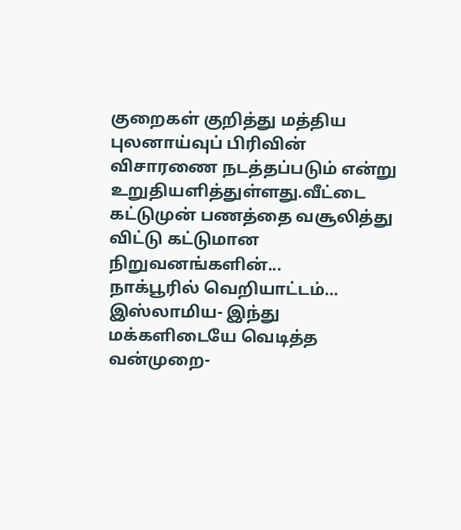குறைகள் குறித்து மத்திய புலனாய்வுப் பிரிவின் விசாரணை நடத்தப்படும் என்று உறுதியளித்துள்ளது.வீட்டை கட்டுமுன் பணத்தை வசூலித்து விட்டு கட்டுமான நிறுவனங்களின்...
நாக்பூரில் வெறியாட்டம்… இஸ்லாமிய- இந்து மக்களிடையே வெடித்த வன்முறை-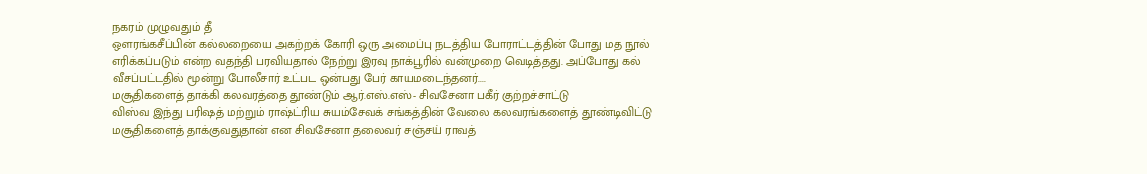நகரம் முழுவதும் தீ
ஔரங்கசீப்பின் கல்லறையை அகற்றக் கோரி ஒரு அமைப்பு நடத்திய போராட்டத்தின் போது மத நூல் எரிக்கப்படும் என்ற வதந்தி பரவியதால் நேற்று இரவு நாக்பூரில் வன்முறை வெடித்தது. அப்போது கல் வீசப்பட்டதில் மூன்று போலீசார் உட்பட ஒன்பது பேர் காயமடைந்தனர்....
மசூதிகளைத் தாக்கி கலவரத்தை தூண்டும் ஆர்.எஸ்.எஸ்- சிவசேனா பகீர் குற்றச்சாட்டு
விஸ்வ இந்து பரிஷத் மற்றும் ராஷ்ட்ரிய சுயம்சேவக் சங்கத்தின் வேலை கலவரங்களைத் தூண்டிவிட்டு மசூதிகளைத் தாக்குவதுதான் என சிவசேனா தலைவர் சஞ்சய் ராவத்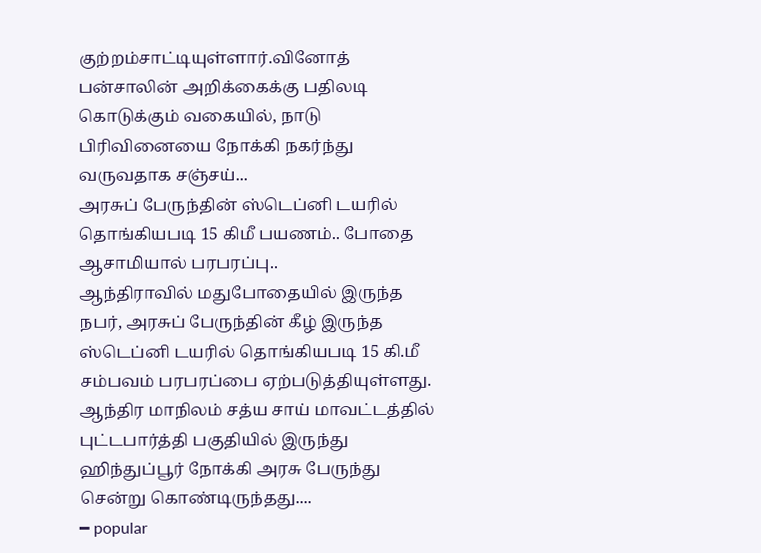குற்றம்சாட்டியுள்ளார்.வினோத் பன்சாலின் அறிக்கைக்கு பதிலடி கொடுக்கும் வகையில், நாடு பிரிவினையை நோக்கி நகர்ந்து வருவதாக சஞ்சய்...
அரசுப் பேருந்தின் ஸ்டெப்னி டயரில் தொங்கியபடி 15 கிமீ பயணம்.. போதை ஆசாமியால் பரபரப்பு..
ஆந்திராவில் மதுபோதையில் இருந்த நபர், அரசுப் பேருந்தின் கீழ் இருந்த ஸ்டெப்னி டயரில் தொங்கியபடி 15 கி.மீ சம்பவம் பரபரப்பை ஏற்படுத்தியுள்ளது.
ஆந்திர மாநிலம் சத்ய சாய் மாவட்டத்தில் புட்டபார்த்தி பகுதியில் இருந்து ஹிந்துப்பூர் நோக்கி அரசு பேருந்து சென்று கொண்டிருந்தது....
━ popular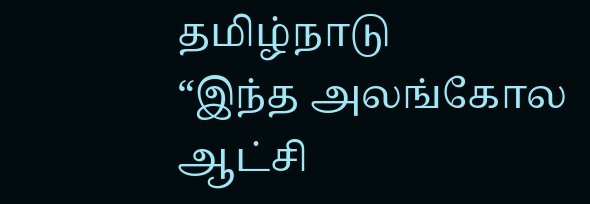தமிழ்நாடு
“இந்த அலங்கோல ஆட்சி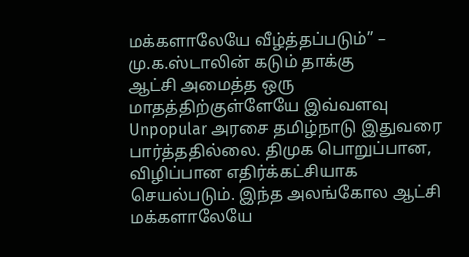மக்களாலேயே வீழ்த்தப்படும்” – மு.க.ஸ்டாலின் கடும் தாக்கு
ஆட்சி அமைத்த ஒரு மாதத்திற்குள்ளேயே இவ்வளவு Unpopular அரசை தமிழ்நாடு இதுவரை பார்த்ததில்லை. திமுக பொறுப்பான, விழிப்பான எதிர்க்கட்சியாக செயல்படும். இந்த அலங்கோல ஆட்சி மக்களாலேயே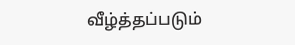வீழ்த்தப்படும்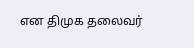என திமுக தலைவர்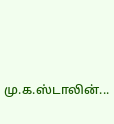மு.க.ஸ்டாலின்...